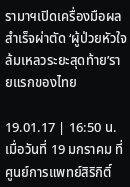รามาฯเปิดเครื่องมือผลสำเร็จผ่าตัด ‘ผู้ป่วยหัวใจล้มเหลวระยะสุดท้าย’รายแรกของไทย

19.01.17 | 16:50 น.
เมื่อวันที่ 19 มกราคม ที่ศูนย์การแพทย์สิริกิติ์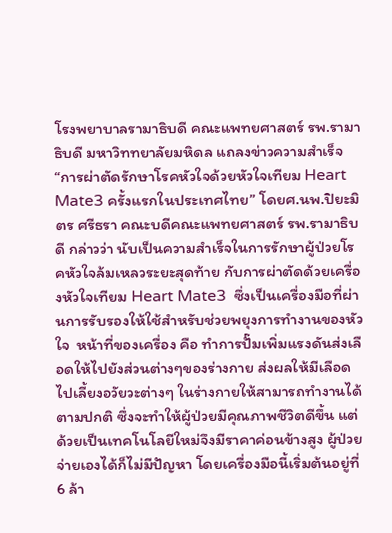โรงพยาบาลรามาธิบดี คณะแพทยศาสตร์ รพ.รามาธิบดี มหาวิททยาลัยมหิดล แถลงข่าวความสำเร็จ “การผ่าตัดรักษาโรคหัวใจด้วยหัวใจเทียม Heart Mate3 ครั้งแรกในประเทศไทย” โดยศ.นพ.ปิยะมิตร ศรีธรา คณะบดีคณะแพทยศาสตร์ รพ.รามาธิบดี กล่าวว่า นับเป็นความสำเร็จในการรักษาผู้ป่วยโรคหัวใจล้มเหลวระยะสุดท้าย กับการผ่าตัดด้วยเครื่องหัวใจเทียม Heart Mate3  ซึ่งเป็นเครื่องมือที่ผ่านการรับรองให้ใช้สำหรับช่วยพยุงการทำงานของหัวใจ  หน้าที่ของเครื่อง คือ ทำการปั๊มเพิ่มแรงดันส่งเลือดให้ไปยังส่วนต่างๆของร่างกาย ส่งผลให้มีเลือดไปเลี้ยงอวัยวะต่างๆ ในร่างกายให้สามารถทำงานได้ตามปกติ ซึ่งจะทำให้ผู้ป่วยมีคุณภาพชีวิตดีขึ้น แต่ด้วยเป็นเทคโนโลยีใหม่จึงมีราคาค่อนข้างสูง ผู้ป่วยจ่ายเองได้ก็ไม่มีปัญหา โดยเครื่องมือนี้เริ่มต้นอยู่ที่ 6 ล้า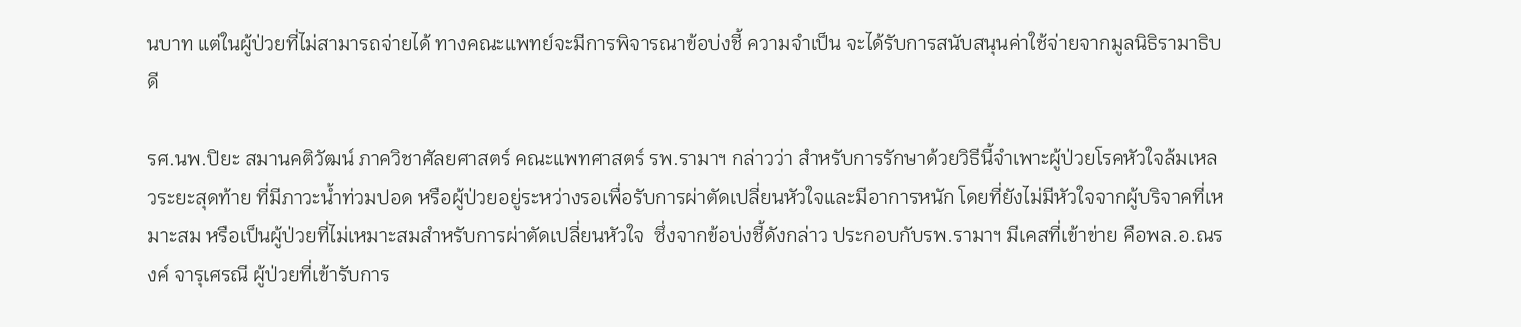นบาท แต่ในผู้ป่วยที่ไม่สามารถจ่ายได้ ทางคณะแพทย์จะมีการพิจารณาข้อบ่งชี้ ความจำเป็น จะได้รับการสนับสนุนค่าใช้จ่ายจากมูลนิธิรามาธิบดี

รศ.นพ.ปิยะ สมานคติวัฒน์ ภาควิชาศัลยศาสตร์ คณะแพทศาสตร์ รพ.รามาฯ กล่าวว่า สำหรับการรักษาด้วยวิธีนี้จำเพาะผู้ป่วยโรคหัวใจล้มเหลวระยะสุดท้าย ที่มีภาวะน้ำท่วมปอด หรือผู้ป่วยอยู่ระหว่างรอเพื่อรับการผ่าตัดเปลี่ยนหัวใจและมีอาการหนัก โดยที่ยังไม่มีหัวใจจากผู้บริจาคที่เหมาะสม หรือเป็นผู้ป่วยที่ไม่เหมาะสมสำหรับการผ่าตัดเปลี่ยนหัวใจ  ซึ่งจากข้อบ่งชี้ดังกล่าว ประกอบกับรพ.รามาฯ มีเคสที่เข้าข่าย คือพล.อ.ณรงค์ จารุเศรณี ผู้ป่วยที่เข้ารับการ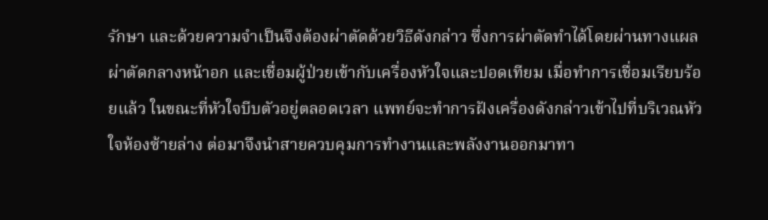รักษา และด้วยความจำเป็นจึงต้องผ่าตัดด้วยวิธีดังกล่าว ซึ่งการผ่าตัดทำได้โดยผ่านทางแผลผ่าตัดกลางหน้าอก และเชื่อมผู้ป่วยเข้ากับเครื่องหัวใจและปอดเทียม เมื่อทำการเชื่อมเรียบร้อยแล้ว ในขณะที่หัวใจบีบตัวอยู่ตลอดเวลา แพทย์จะทำการฝังเครื่องดังกล่าวเข้าไปที่บริเวณหัวใจห้องซ้ายล่าง ต่อมาจึงนำสายควบคุมการทำงานและพลังงานออกมาทา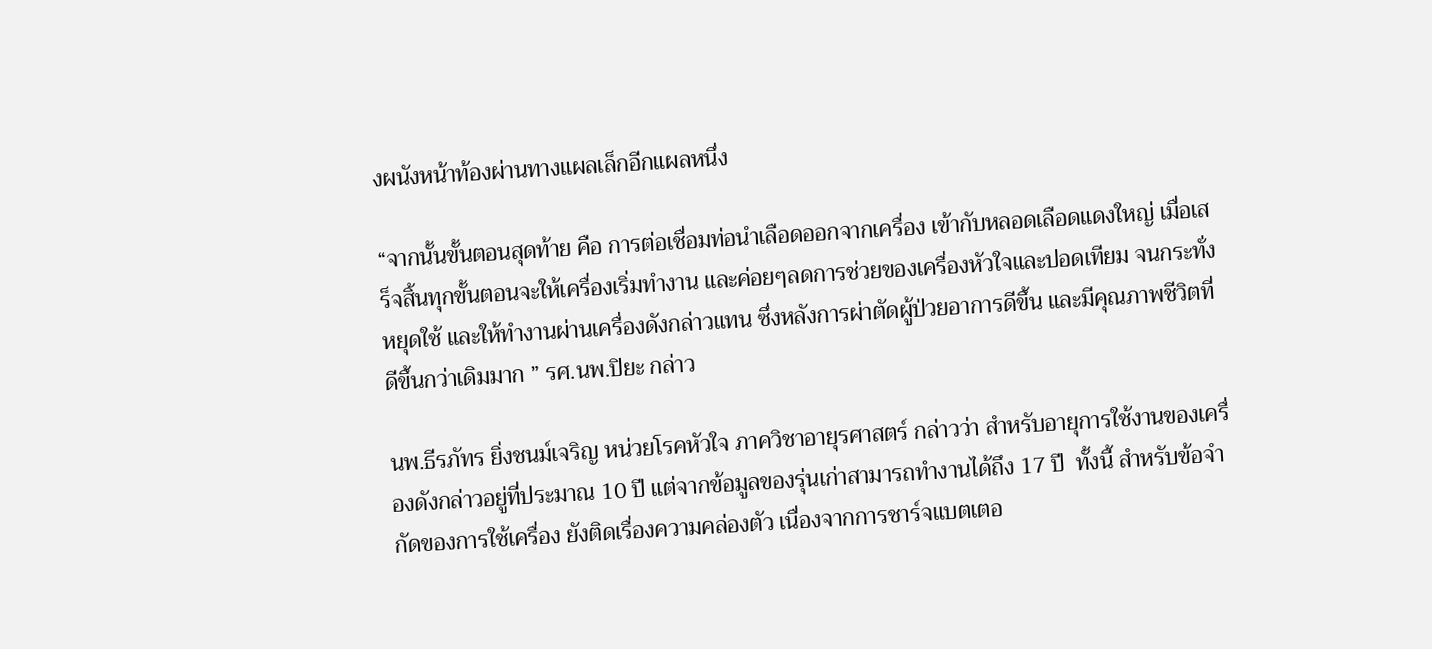งผนังหน้าท้องผ่านทางแผลเล็กอีกแผลหนึ่ง

“จากนั้นขั้นตอนสุดท้าย คือ การต่อเชื่อมท่อนำเลือดออกจากเครื่อง เข้ากับหลอดเลือดแดงใหญ่ เมื่อเสร็จสิ้นทุกขั้นตอนจะให้เครื่องเริ่มทำงาน และค่อยๆลดการช่วยของเครื่องหัวใจและปอดเทียม จนกระทั่งหยุดใช้ และให้ทำงานผ่านเครื่องดังกล่าวแทน ซึ่งหลังการผ่าตัดผู้ป่วยอาการดีขึ้น และมีคุณภาพชีวิตที่ดีขึ้นกว่าเดิมมาก ” รศ.นพ.ปิยะ กล่าว

นพ.ธีรภัทร ยิ่งชนม์เจริญ หน่วยโรคหัวใจ ภาควิชาอายุรศาสตร์ กล่าวว่า สำหรับอายุการใช้งานของเครื่องดังกล่าวอยู่ที่ประมาณ 10 ปี แต่จากข้อมูลของรุ่นเก่าสามารถทำงานได้ถึง 17 ปี  ทั้งนี้ สำหรับข้อจำกัดของการใช้เครื่อง ยังติดเรื่องความคล่องตัว เนื่องจากการชาร์จแบตเตอ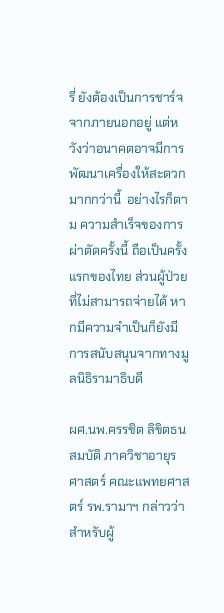รี่ ยังต้องเป็นการชาร์จจากภายนอกอยู่ แต่หวังว่าอนาคตอาจมีการพัฒนาเครื่องให้สะดวกมากกว่านี้  อย่างไรก็ตาม ความสำเร็จของการผ่าตัดครั้งนี้ ถือเป็นครั้งแรกของไทย ส่วนผู้ป่วยที่ไม่สามารถจ่ายได้ หากมีความจำเป็นก็ยังมีการสนับสนุนจากทางมูลนิธิรามาธิบดี

ผศ.นพ.ครรชิต ลิขิตธนสมบัติ ภาควิชาอายุรศาสตร์ คณะแพทยศาสตร์ รพ.รามาฯ กล่าวว่า  สำหรับผู้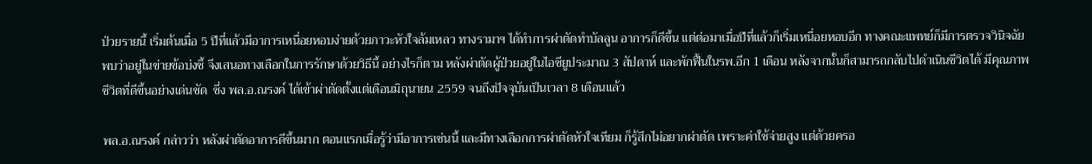ป่วยรายนี้ เริ่มต้นเมื่อ 5 ปีที่แล้วมีอาการเหนื่อยหอบง่ายด้วยภาวะหัวใจล้มเหลว ทางรามาฯ ได้ทำการผ่าตัดทำบัลลูน อาการก็ดีขึ้น แต่ต่อมาเมื่อปีที่แล้วก็เริ่มเหนื่อยหอบอีก ทางคณะแพทย์ก็มีการตรวจวินิจฉัยพบว่าอยู่ในข่ายข้อบ่งชี้ จึงเสนอทางเลือกในการรักษาด้วยวิธีนี้ อย่างไรก็ตาม หลังผ่าตัดผู้ป่วยอยู่ในไอซียูประมาณ 3 สัปดาห์ และพักฟื้นในรพ.อีก 1 เดือน หลังจากนั้นก็สามารถกลับไปดำเนินชีวิตได้ มีคุณภาพชีวิตที่ดีขึ้นอย่างเด่นชัด  ซึ่ง พล.อ.ณรงค์ ได้เข้าผ่าตัดตั้งแต่เดือนมิถุนายน 2559 จนถึงปัจจุบันเป็นเวลา 8 เดือนแล้ว

พล.อ.ณรงค์ กล่าวว่า หลังผ่าตัดอาการดีขึ้นมาก ตอนแรกเมื่อรู้ว่ามีอาการเช่นนี้ และมีทางเลือกการผ่าตัดหัวใจเทียม ก็รู้สึกไม่อยากผ่าตัด เพราะค่าใช้จ่ายสูง แต่ด้วยครอ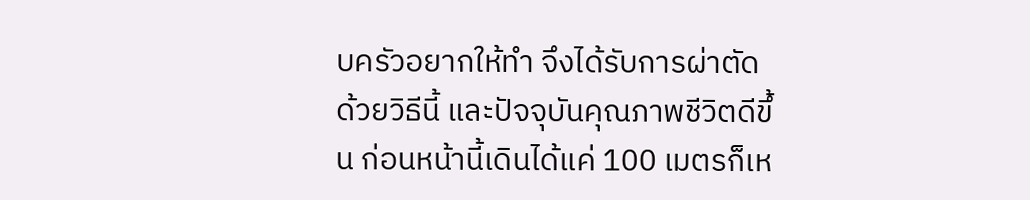บครัวอยากให้ทำ จึงได้รับการผ่าตัดด้วยวิธีนี้ และปัจจุบันคุณภาพชีวิตดีขึ้น ก่อนหน้านี้เดินได้แค่ 100 เมตรก็เห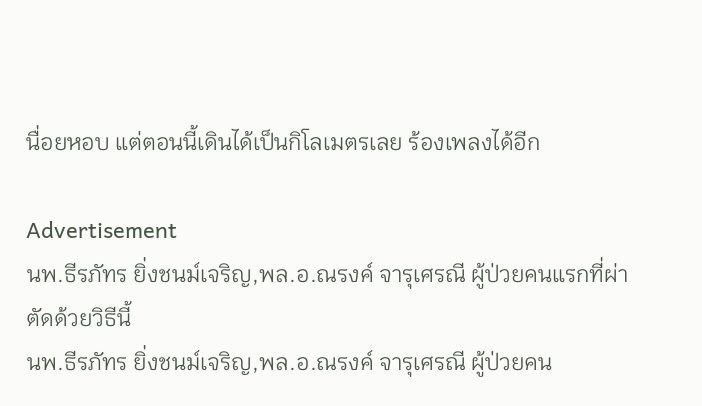นื่อยหอบ แต่ตอนนี้เดินได้เป็นกิโลเมตรเลย ร้องเพลงได้อีก

Advertisement
นพ.ธีรภัทร ยิ่งชนม์เจริญ,พล.อ.ณรงค์ จารุเศรณี ผู้ป่วยคนแรกที่ผ่าตัดด้วยวิธีนี้
นพ.ธีรภัทร ยิ่งชนม์เจริญ,พล.อ.ณรงค์ จารุเศรณี ผู้ป่วยคน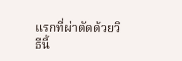แรกที่ผ่าตัดด้วยวิธีนี้